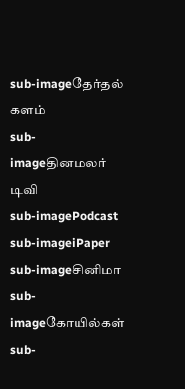sub-imageதேர்தல் களம்
sub-imageதினமலர் டிவி
sub-imagePodcast
sub-imageiPaper
sub-imageசினிமா
sub-imageகோயில்கள்
sub-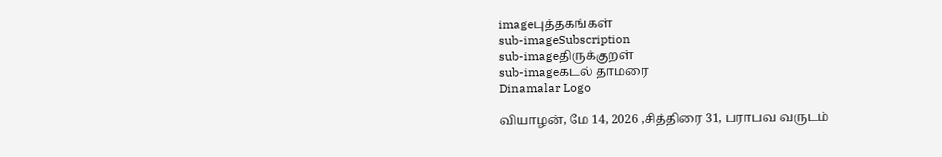imageபுத்தகங்கள்
sub-imageSubscription
sub-imageதிருக்குறள்
sub-imageகடல் தாமரை
Dinamalar Logo

வியாழன், மே 14, 2026 ,சித்திரை 31, பராபவ வருடம்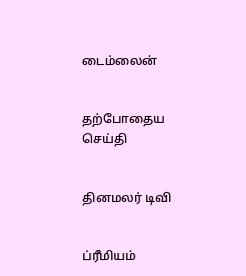டைம்லைன்


தற்போதைய செய்தி


தினமலர் டிவி


ப்ரீமியம்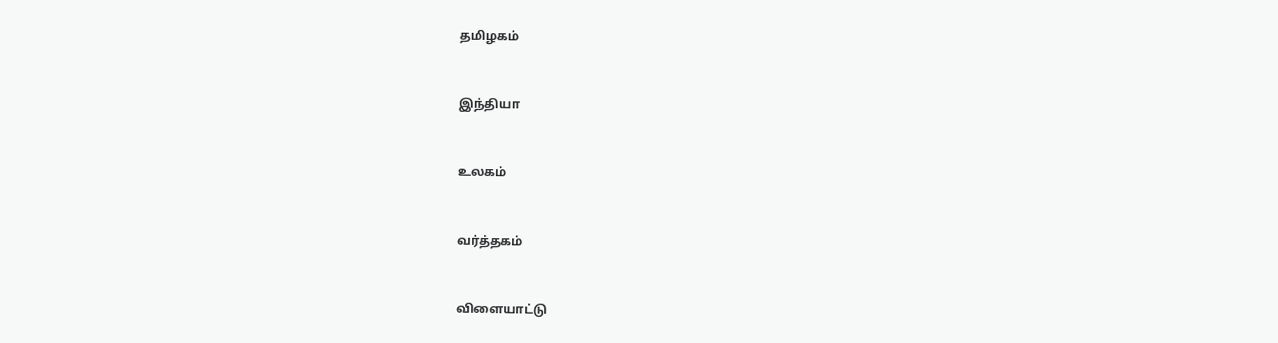தமிழகம்


இந்தியா


உலகம்


வர்த்தகம்


விளையாட்டு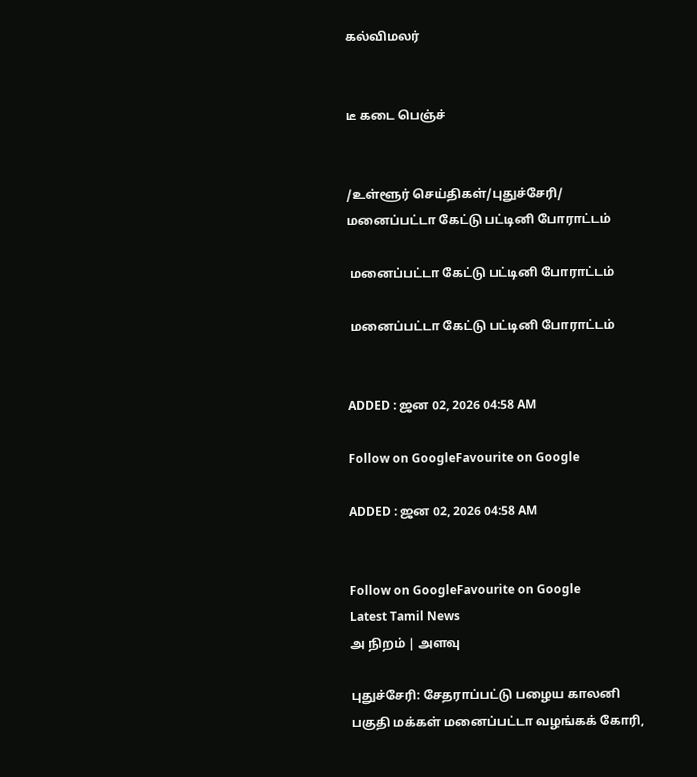கல்விமலர்


டீ கடை பெஞ்ச்


/உள்ளூர் செய்திகள்/புதுச்சேரி/ மனைப்பட்டா கேட்டு பட்டினி போராட்டம்

 மனைப்பட்டா கேட்டு பட்டினி போராட்டம்

 மனைப்பட்டா கேட்டு பட்டினி போராட்டம்


ADDED : ஜன 02, 2026 04:58 AM

Follow on GoogleFavourite on Google

ADDED : ஜன 02, 2026 04:58 AM


Follow on GoogleFavourite on Google
Latest Tamil News
அ நிறம் | அளவு

புதுச்சேரி: சேதராப்பட்டு பழைய காலனி பகுதி மக்கள் மனைப்பட்டா வழங்கக் கோரி,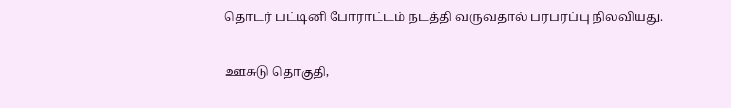தொடர் பட்டினி போராட்டம் நடத்தி வருவதால் பரபரப்பு நிலவியது.

ஊசுடு தொகுதி,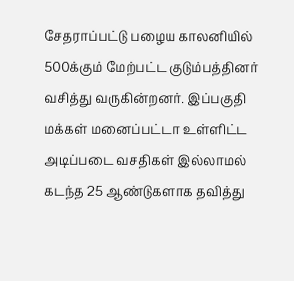சேதராப்பட்டு பழைய காலனியில் 500க்கும் மேற்பட்ட குடும்பத்தினர் வசித்து வருகின்றனர். இப்பகுதி மக்கள் மனைப்பட்டா உள்ளிட்ட அடிப்படை வசதிகள் இல்லாமல் கடந்த 25 ஆண்டுகளாக தவித்து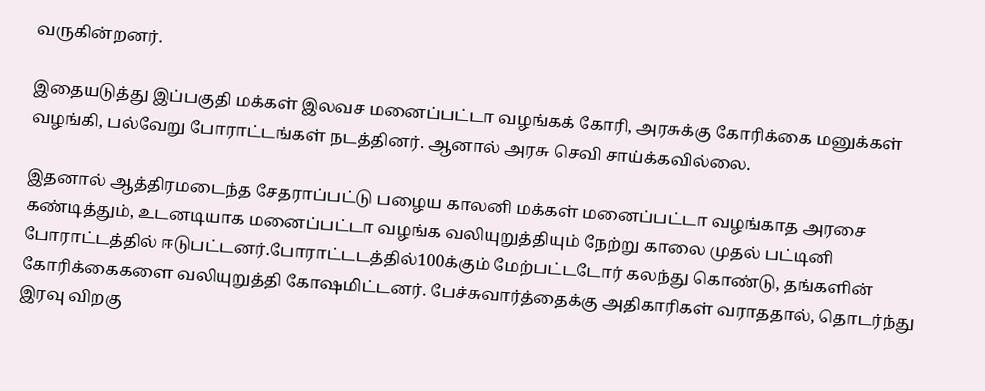வருகின்றனர்.

இதையடுத்து இப்பகுதி மக்கள் இலவச மனைப்பட்டா வழங்கக் கோரி, அரசுக்கு கோரிக்கை மனுக்கள் வழங்கி, பல்வேறு போராட்டங்கள் நடத்தினர். ஆனால் அரசு செவி சாய்க்கவில்லை.

இதனால் ஆத்திரமடைந்த சேதராப்பட்டு பழைய காலனி மக்கள் மனைப்பட்டா வழங்காத அரசை கண்டித்தும், உடனடியாக மனைப்பட்டா வழங்க வலியுறுத்தியும் நேற்று காலை முதல் பட்டினி போராட்டத்தில் ஈடுபட்டனர்.போராட்டடத்தில்100க்கும் மேற்பட்டடோர் கலந்து கொண்டு, தங்களின் கோரிக்கைகளை வலியுறுத்தி கோஷமிட்டனர். பேச்சுவார்த்தைக்கு அதிகாரிகள் வராததால், தொடர்ந்து இரவு விறகு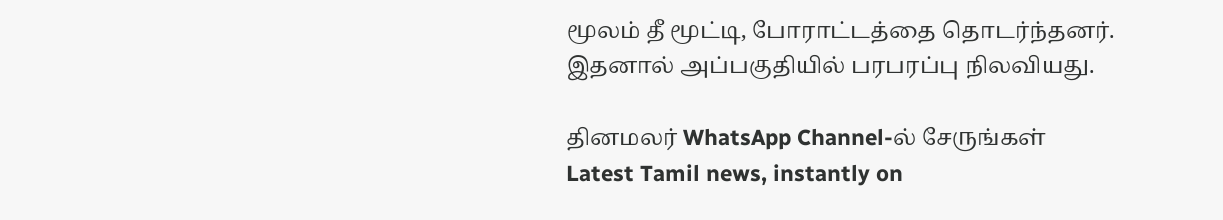மூலம் தீ மூட்டி, போராட்டத்தை தொடர்ந்தனர். இதனால் அப்பகுதியில் பரபரப்பு நிலவியது.

தினமலர் WhatsApp Channel-ல் சேருங்கள்
Latest Tamil news, instantly on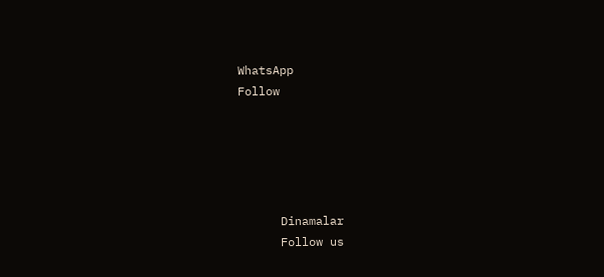WhatsApp
Follow





      Dinamalar
      Follow us